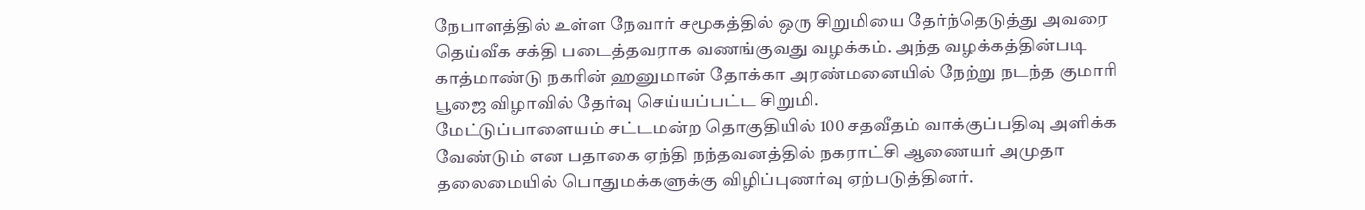நேபாளத்தில் உள்ள நேவார் சமூகத்தில் ஒரு சிறுமியை தேர்ந்தெடுத்து அவரை தெய்வீக சக்தி படைத்தவராக வணங்குவது வழக்கம். அந்த வழக்கத்தின்படி காத்மாண்டு நகரின் ஹனுமான் தோக்கா அரண்மனையில் நேற்று நடந்த குமாரி பூஜை விழாவில் தேர்வு செய்யப்பட்ட சிறுமி.
மேட்டுப்பாளையம் சட்டமன்ற தொகுதியில் 100 சதவீதம் வாக்குப்பதிவு அளிக்க வேண்டும் என பதாகை ஏந்தி நந்தவனத்தில் நகராட்சி ஆணையர் அமுதா தலைமையில் பொதுமக்களுக்கு விழிப்புணர்வு ஏற்படுத்தினர்.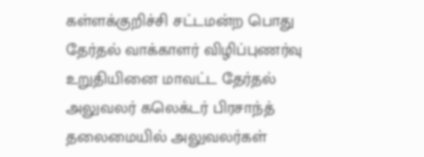கள்ளக்குறிச்சி சட்டமன்ற பொது தேர்தல் வாக்காளர் விழிப்புணர்வு உறுதியினை மாவட்ட தேர்தல் அலுவலர் கலெக்டர் பிரசாந்த் தலைமையில் அலுவலர்கள்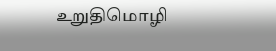உறுதிமொழி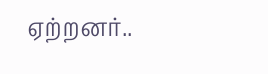ஏற்றனர்..